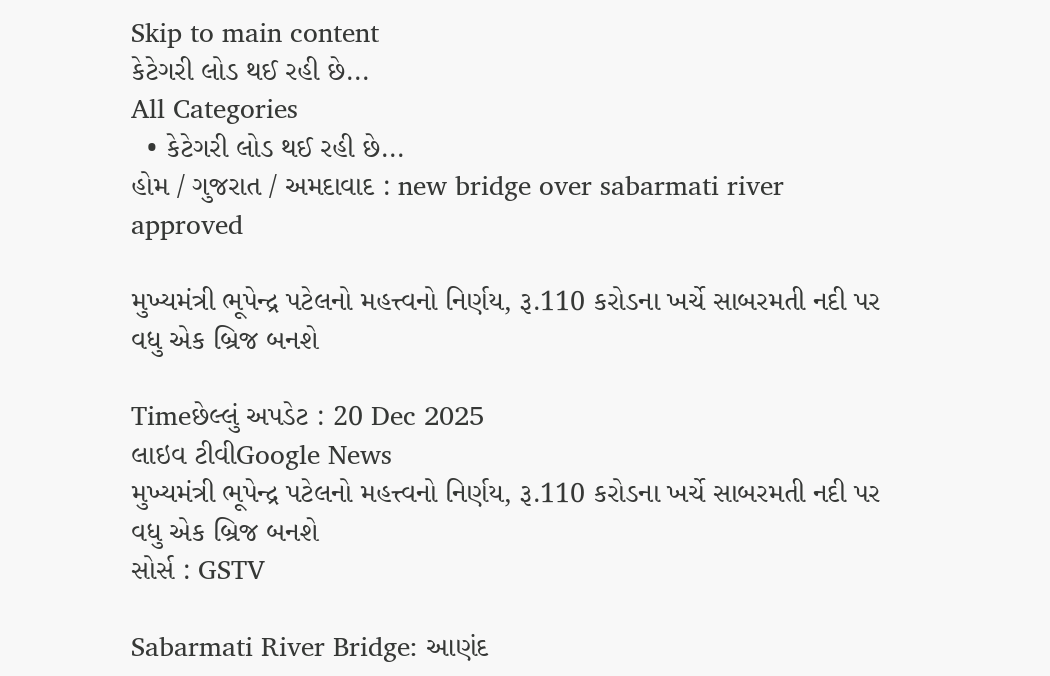Skip to main content
કેટેગરી લોડ થઈ રહી છે...
All Categories
  • કેટેગરી લોડ થઈ રહી છે...
હોમ / ગુજરાત / અમદાવાદ : new bridge over sabarmati river approved

મુખ્યમંત્રી ભૂપેન્દ્ર પટેલનો મહત્ત્વનો નિર્ણય, રૂ.110 કરોડના ખર્ચે સાબરમતી નદી પર વધુ એક બ્રિજ બનશે

Timeછેલ્લું અપડેટ : 20 Dec 2025
લાઇવ ટીવીGoogle News
મુખ્યમંત્રી ભૂપેન્દ્ર પટેલનો મહત્ત્વનો નિર્ણય, રૂ.110 કરોડના ખર્ચે સાબરમતી નદી પર વધુ એક બ્રિજ બનશે
સોર્સ : GSTV

Sabarmati River Bridge: આણંદ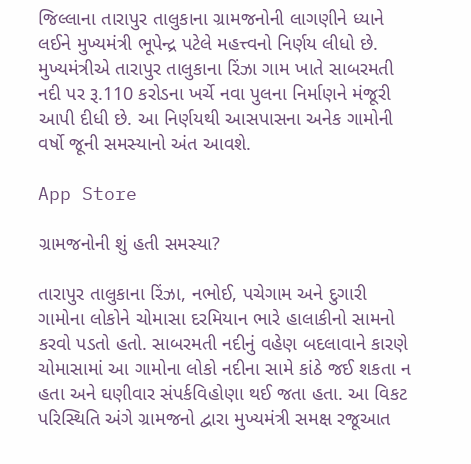જિલ્લાના તારાપુર તાલુકાના ગ્રામજનોની લાગણીને ધ્યાને લઈને મુખ્યમંત્રી ભૂપેન્દ્ર પટેલે મહત્ત્વનો નિર્ણય લીધો છે. મુખ્યમંત્રીએ તારાપુર તાલુકાના રિંઝા ગામ ખાતે સાબરમતી નદી પર રૂ.110 કરોડના ખર્ચે નવા પુલના નિર્માણને મંજૂરી આપી દીધી છે. આ નિર્ણયથી આસપાસના અનેક ગામોની વર્ષો જૂની સમસ્યાનો અંત આવશે.

App Store

ગ્રામજનોની શું હતી સમસ્યા?

તારાપુર તાલુકાના રિંઝા, નભોઈ, પચેગામ અને દુગારી ગામોના લોકોને ચોમાસા દરમિયાન ભારે હાલાકીનો સામનો કરવો પડતો હતો. સાબરમતી નદીનું વહેણ બદલાવાને કારણે ચોમાસામાં આ ગામોના લોકો નદીના સામે કાંઠે જઈ શકતા ન હતા અને ઘણીવાર સંપર્કવિહોણા થઈ જતા હતા. આ વિકટ પરિસ્થિતિ અંગે ગ્રામજનો દ્વારા મુખ્યમંત્રી સમક્ષ રજૂઆત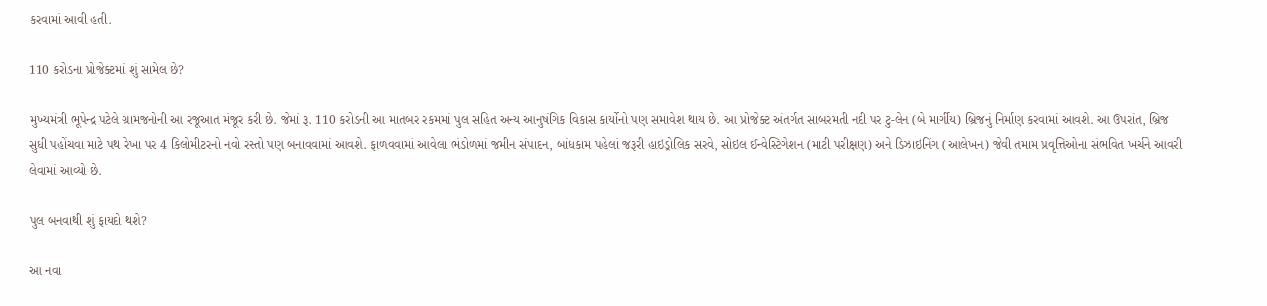કરવામાં આવી હતી.

110 કરોડના પ્રોજેક્ટમાં શું સામેલ છે?

મુખ્યમંત્રી ભૂપેન્દ્ર પટેલે ગ્રામજનોની આ રજૂઆત મંજૂર કરી છે. જેમાં રૂ. 110 કરોડની આ માતબર રકમમાં પુલ સહિત અન્ય આનુષંગિક વિકાસ કાર્યોનો પણ સમાવેશ થાય છે. આ પ્રોજેક્ટ અંતર્ગત સાબરમતી નદી પર ટુ-લેન (બે માર્ગીય) બ્રિજનું નિર્માણ કરવામાં આવશે. આ ઉપરાંત, બ્રિજ સુધી પહોંચવા માટે પથ રેખા પર 4 કિલોમીટરનો નવો રસ્તો પણ બનાવવામાં આવશે. ફાળવવામાં આવેલા ભંડોળમાં જમીન સંપાદન, બાંધકામ પહેલાં જરૂરી હાઇડ્રોલિક સરવે, સોઇલ ઈન્વેસ્ટિગેશન (માટી પરીક્ષણ) અને ડિઝાઇનિંગ (આલેખન) જેવી તમામ પ્રવૃત્તિઓના સંભવિત ખર્ચને આવરી લેવામાં આવ્યો છે.

પુલ બનવાથી શું ફાયદો થશે?

આ નવા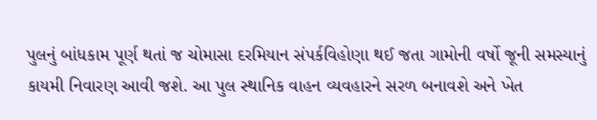પુલનું બાંધકામ પૂર્ણ થતાં જ ચોમાસા દરમિયાન સંપર્કવિહોણા થઈ જતા ગામોની વર્ષો જૂની સમસ્યાનું કાયમી નિવારણ આવી જશે. આ પુલ સ્થાનિક વાહન વ્યવહારને સરળ બનાવશે અને ખેત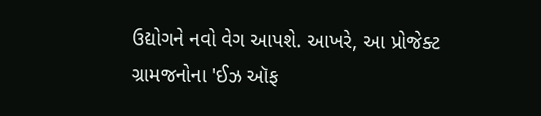ઉદ્યોગને નવો વેગ આપશે. આખરે, આ પ્રોજેક્ટ ગ્રામજનોના 'ઈઝ ઑફ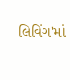લિવિંગ'માં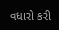વધારો કરી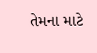તેમના માટે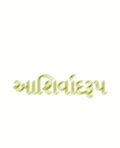આશિર્વાદરૂપ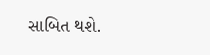સાબિત થશે.